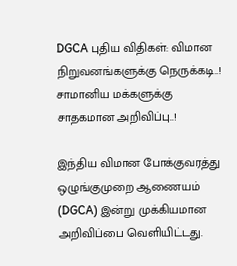DGCA புதிய விதிகள்: விமான நிறுவனங்களுக்கு நெருக்கடி..! சாமானிய மக்களுக்கு சாதகமான அறிவிப்பு..!

இந்திய விமான போக்குவரத்து ஒழுங்குமுறை ஆணையம் (DGCA) இன்று முக்கியமான அறிவிப்பை வெளியிட்டது.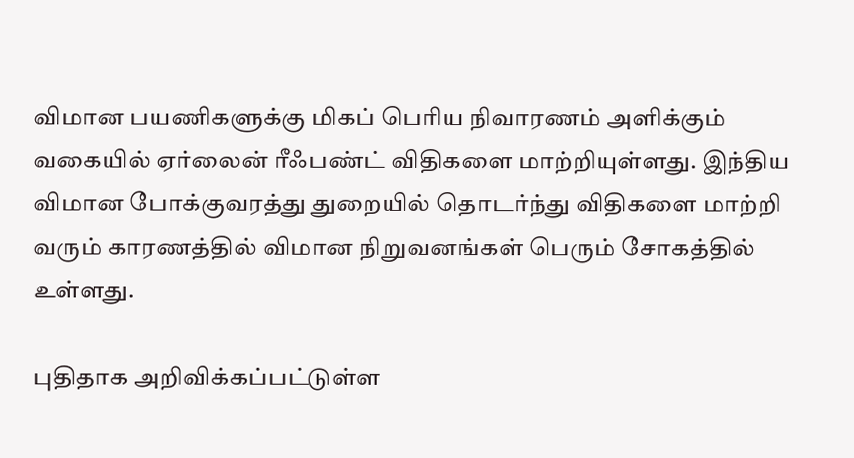விமான பயணிகளுக்கு மிகப் பெரிய நிவாரணம் அளிக்கும் வகையில் ஏர்லைன் ரீஃபண்ட் விதிகளை மாற்றியுள்ளது. இந்திய விமான போக்குவரத்து துறையில் தொடர்ந்து விதிகளை மாற்றி வரும் காரணத்தில் விமான நிறுவனங்கள் பெரும் சோகத்தில் உள்ளது.

புதிதாக அறிவிக்கப்பட்டுள்ள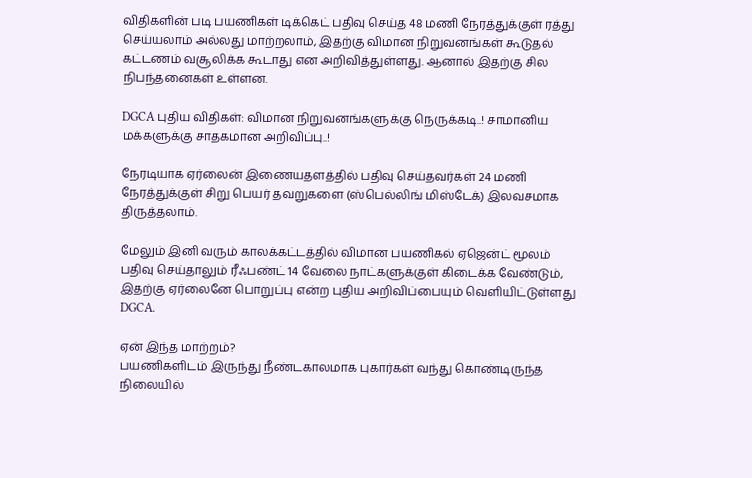விதிகளின் படி பயணிகள் டிக்கெட் பதிவு செய்த 48 மணி நேரத்துக்குள் ரத்து செய்யலாம் அல்லது மாற்றலாம், இதற்கு விமான நிறுவனங்கள் கூடுதல் கட்டணம் வசூலிக்க கூடாது என அறிவித்துள்ளது. ஆனால் இதற்கு சில நிபந்தனைகள் உள்ளன.

DGCA புதிய விதிகள்: விமான நிறுவனங்களுக்கு நெருக்கடி..! சாமானிய மக்களுக்கு சாதகமான அறிவிப்பு..!

நேரடியாக ஏர்லைன் இணையதளத்தில் பதிவு செய்தவர்கள் 24 மணி நேரத்துக்குள் சிறு பெயர் தவறுகளை (ஸ்பெல்லிங் மிஸ்டேக்) இலவசமாக திருத்தலாம்.

மேலும் இனி வரும் காலக்கட்டத்தில் விமான பயணிகல் ஏஜென்ட் மூலம் பதிவு செய்தாலும் ரீஃபண்ட் 14 வேலை நாட்களுக்குள் கிடைக்க வேண்டும், இதற்கு ஏர்லைனே பொறுப்பு என்ற புதிய அறிவிப்பையும் வெளியிட்டுள்ளது DGCA.

ஏன் இந்த மாற்றம்?
பயணிகளிடம் இருந்து நீண்டகாலமாக புகார்கள் வந்து கொண்டிருந்த நிலையில்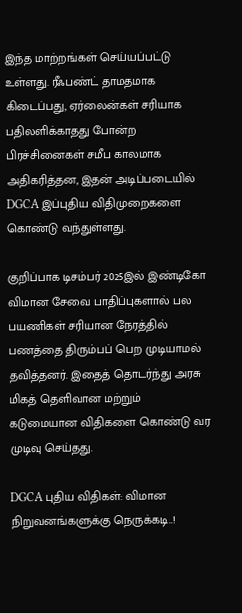இந்த மாற்றங்கள் செய்யப்பட்டு உள்ளது. ரீஃபண்ட் தாமதமாக கிடைப்பது, ஏர்லைன்கள் சரியாக பதிலளிக்காதது போன்ற பிரச்சினைகள் சமீப காலமாக அதிகரித்தன, இதன் அடிப்படையில் DGCA இப்புதிய விதிமுறைகளை கொண்டு வந்துள்ளது.

குறிப்பாக டிசம்பர் 2025இல் இண்டிகோ விமான சேவை பாதிப்புகளால் பல பயணிகள் சரியான நேரத்தில் பணத்தை திரும்பப் பெற முடியாமல் தவித்தனர். இதைத் தொடர்ந்து அரசு மிகத் தெளிவான மற்றும் கடுமையான விதிகளை கொண்டு வர முடிவு செய்தது.

DGCA புதிய விதிகள்: விமான நிறுவனங்களுக்கு நெருக்கடி..!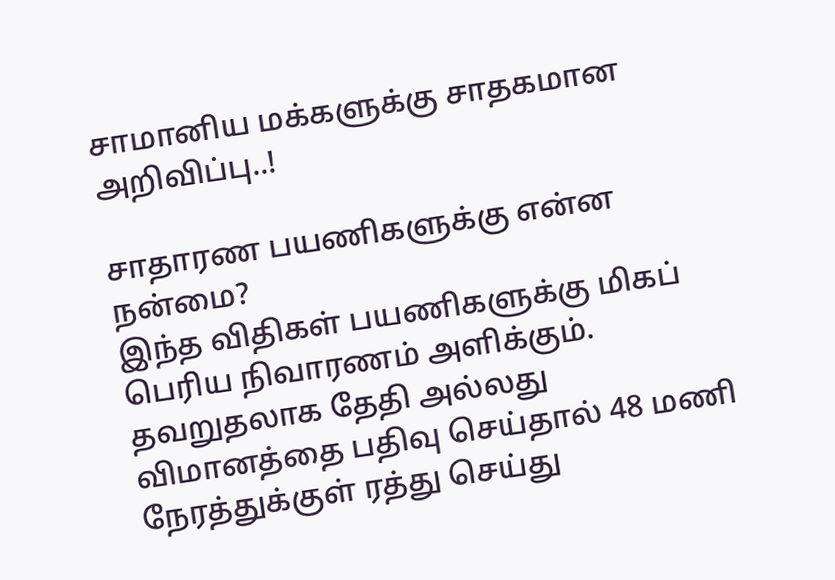சாமானிய மக்களுக்கு சாதகமான அறிவிப்பு..!

சாதாரண பயணிகளுக்கு என்ன நன்மை?
இந்த விதிகள் பயணிகளுக்கு மிகப் பெரிய நிவாரணம் அளிக்கும். தவறுதலாக தேதி அல்லது விமானத்தை பதிவு செய்தால் 48 மணி நேரத்துக்குள் ரத்து செய்து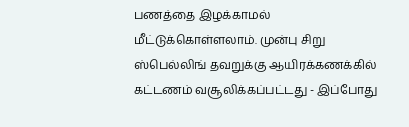பணத்தை இழக்காமல் மீட்டுக்கொள்ளலாம். முன்பு சிறு ஸ்பெல்லிங் தவறுக்கு ஆயிரக்கணக்கில் கட்டணம் வசூலிக்கப்பட்டது - இப்போது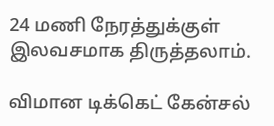24 மணி நேரத்துக்குள் இலவசமாக திருத்தலாம்.

விமான டிக்கெட் கேன்சல்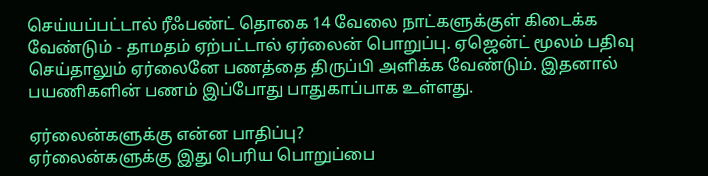செய்யப்பட்டால் ரீஃபண்ட் தொகை 14 வேலை நாட்களுக்குள் கிடைக்க வேண்டும் - தாமதம் ஏற்பட்டால் ஏர்லைன் பொறுப்பு. ஏஜென்ட் மூலம் பதிவு செய்தாலும் ஏர்லைனே பணத்தை திருப்பி அளிக்க வேண்டும். இதனால் பயணிகளின் பணம் இப்போது பாதுகாப்பாக உள்ளது.

ஏர்லைன்களுக்கு என்ன பாதிப்பு?
ஏர்லைன்களுக்கு இது பெரிய பொறுப்பை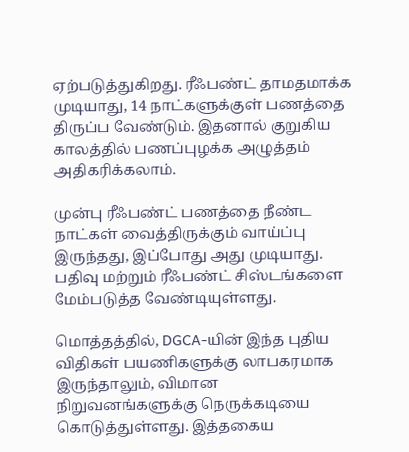ஏற்படுத்துகிறது. ரீஃபண்ட் தாமதமாக்க முடியாது, 14 நாட்களுக்குள் பணத்தை திருப்ப வேண்டும். இதனால் குறுகிய காலத்தில் பணப்புழக்க அழுத்தம் அதிகரிக்கலாம்.

முன்பு ரீஃபண்ட் பணத்தை நீண்ட நாட்கள் வைத்திருக்கும் வாய்ப்பு இருந்தது, இப்போது அது முடியாது. பதிவு மற்றும் ரீஃபண்ட் சிஸ்டங்களை மேம்படுத்த வேண்டியுள்ளது.

மொத்தத்தில், DGCA-யின் இந்த புதிய விதிகள் பயணிகளுக்கு லாபகரமாக இருந்தாலும், விமான நிறுவனங்களுக்கு நெருக்கடியை கொடுத்துள்ளது. இத்தகைய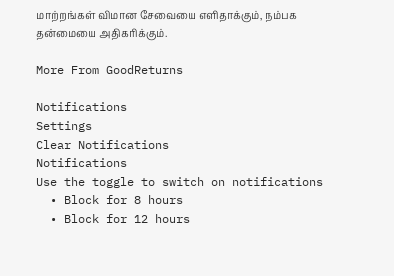மாற்றங்கள் விமான சேவையை எளிதாக்கும், நம்பக தன்மையை அதிகரிக்கும்.

More From GoodReturns

Notifications
Settings
Clear Notifications
Notifications
Use the toggle to switch on notifications
  • Block for 8 hours
  • Block for 12 hours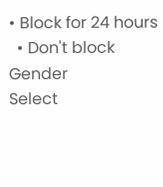• Block for 24 hours
  • Don't block
Gender
Select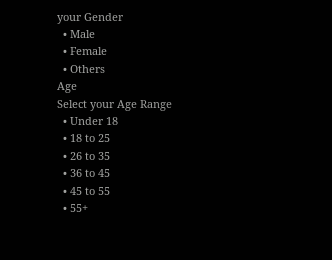your Gender
  • Male
  • Female
  • Others
Age
Select your Age Range
  • Under 18
  • 18 to 25
  • 26 to 35
  • 36 to 45
  • 45 to 55
  • 55+